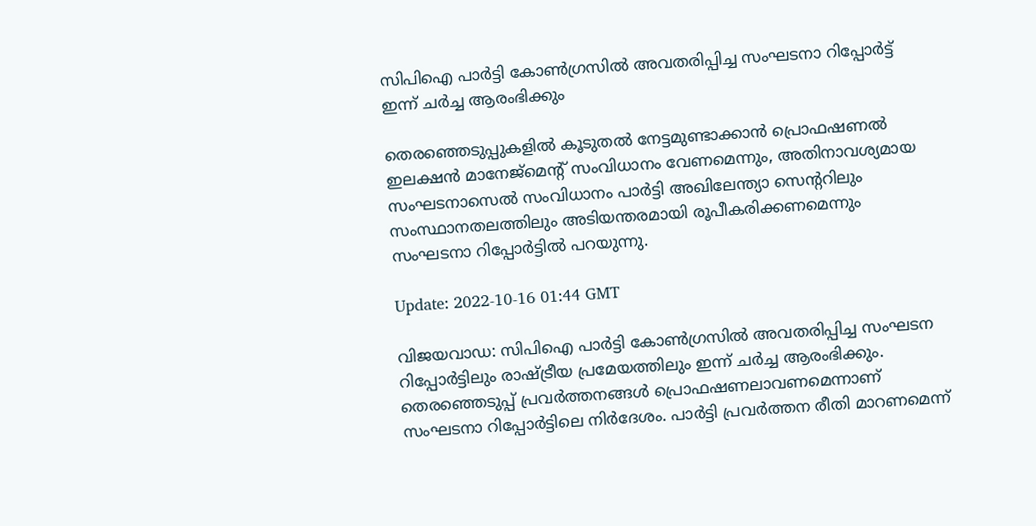സിപിഐ പാർട്ടി കോൺഗ്രസിൽ അവതരിപ്പിച്ച സംഘടനാ റിപ്പോർട്ട് ഇന്ന് ചർച്ച ആരംഭിക്കും

തെരഞ്ഞെടുപ്പുകളിൽ കൂടുതൽ നേട്ടമുണ്ടാക്കാൻ പ്രൊഫഷണൽ ഇലക്ഷൻ മാനേജ്‌മെന്റ് സംവിധാനം വേണമെന്നും, അതിനാവശ്യമായ സംഘടനാസെൽ സംവിധാനം പാർട്ടി അഖിലേന്ത്യാ സെന്ററിലും സംസ്ഥാനതലത്തിലും അടിയന്തരമായി രൂപീകരിക്കണമെന്നും സംഘടനാ റിപ്പോർട്ടിൽ പറയുന്നു.

Update: 2022-10-16 01:44 GMT

വിജയവാഡ: സിപിഐ പാർട്ടി കോൺഗ്രസിൽ അവതരിപ്പിച്ച സംഘടന റിപ്പോർട്ടിലും രാഷ്ട്രീയ പ്രമേയത്തിലും ഇന്ന് ചർച്ച ആരംഭിക്കും. തെരഞ്ഞെടുപ്പ് പ്രവർത്തനങ്ങൾ പ്രൊഫഷണലാവണമെന്നാണ് സംഘടനാ റിപ്പോർട്ടിലെ നിർദേശം. പാർട്ടി പ്രവർത്തന രീതി മാറണമെന്ന്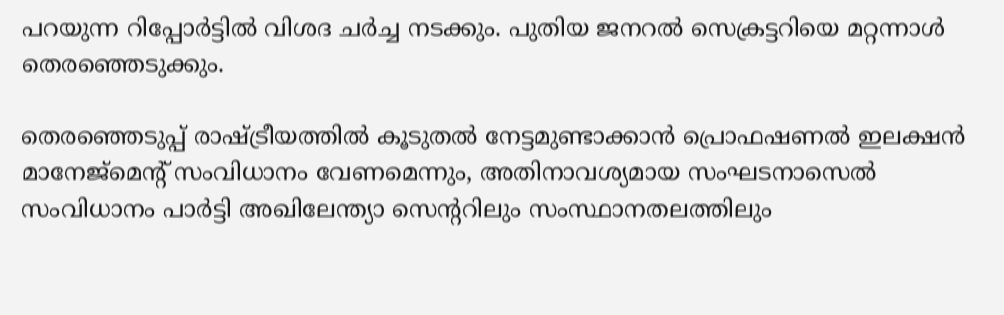പറയുന്ന റിപ്പോർട്ടിൽ വിശദ ചർച്ച നടക്കും. പുതിയ ജനറൽ സെക്രട്ടറിയെ മറ്റന്നാൾ തെരഞ്ഞെടുക്കും.

തെരഞ്ഞെടുപ്പ് രാഷ്ട്രീയത്തിൽ കൂടുതൽ നേട്ടമുണ്ടാക്കാൻ പ്രൊഫഷണൽ ഇലക്ഷൻ മാനേജ്‌മെന്റ് സംവിധാനം വേണമെന്നും, അതിനാവശ്യമായ സംഘടനാസെൽ സംവിധാനം പാർട്ടി അഖിലേന്ത്യാ സെന്ററിലും സംസ്ഥാനതലത്തിലും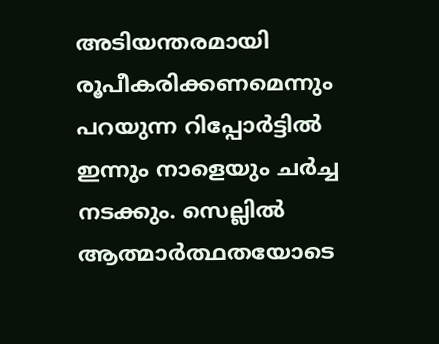അടിയന്തരമായി രൂപീകരിക്കണമെന്നും പറയുന്ന റിപ്പോർട്ടിൽ ഇന്നും നാളെയും ചർച്ച നടക്കും. സെല്ലിൽ ആത്മാർത്ഥതയോടെ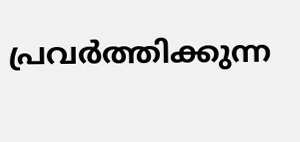പ്രവർത്തിക്കുന്ന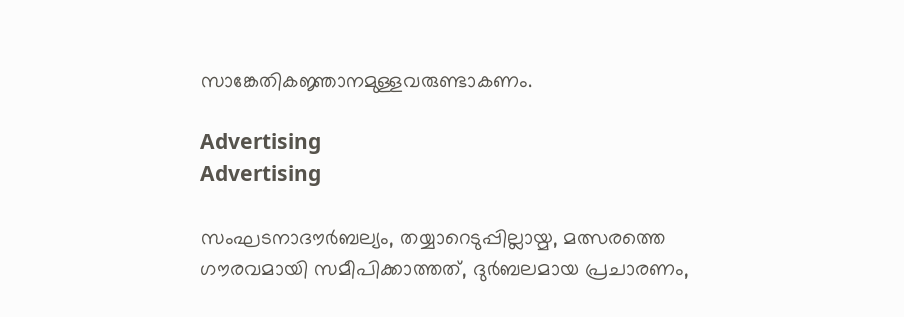സാങ്കേതികജ്ഞാനമുള്ളവരുണ്ടാകണം.

Advertising
Advertising

സംഘടനാദൗർബല്യം, തയ്യാറെടുപ്പില്ലായ്മ, മത്സരത്തെ ഗൗരവമായി സമീപിക്കാത്തത്, ദുർബലമായ പ്രചാരണം,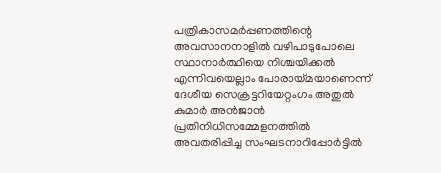പത്രികാസമർപ്പണത്തിന്റെ അവസാനനാളിൽ വഴിപാടുപോലെ സ്ഥാനാർത്ഥിയെ നിശ്ചയിക്കൽ എന്നിവയെല്ലാം പോരായ്മയാണെന്ന് ദേശീയ സെക്രട്ടറിയേറ്റംഗം അതുൽ കുമാർ അൻജാൻ പ്രതിനിധിസമ്മേളനത്തിൽ അവതരിപ്പിച്ച സംഘടനാറിപ്പോർട്ടിൽ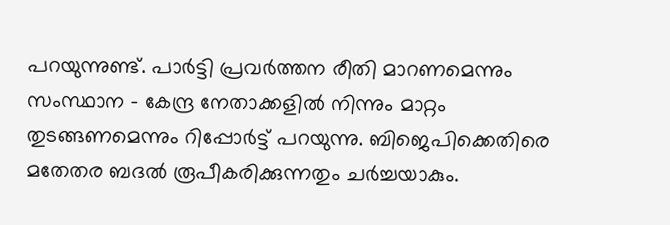പറയുന്നുണ്ട്. പാർട്ടി പ്രവർത്തന രീതി മാറണമെന്നും സംസ്ഥാന - കേന്ദ്ര നേതാക്കളിൽ നിന്നും മാറ്റം തുടങ്ങണമെന്നും റിപ്പോർട്ട് പറയുന്നു. ബിജെപിക്കെതിരെ മതേതര ബദൽ രൂപീകരിക്കുന്നതും ചർച്ചയാകും.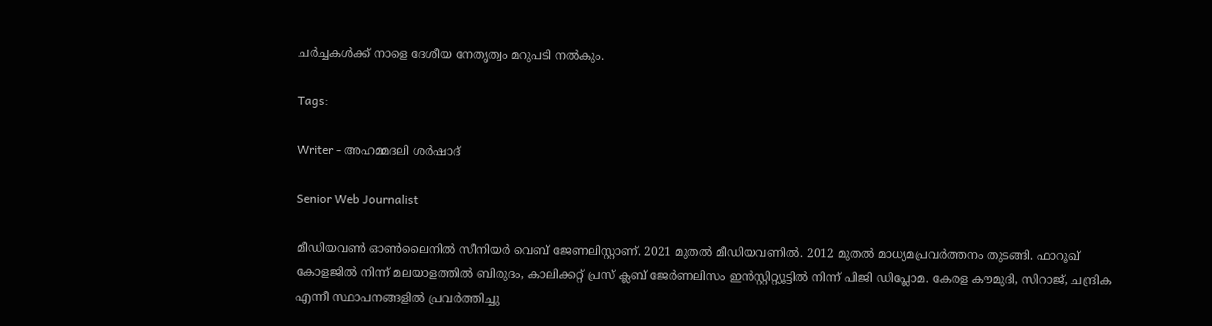ചർച്ചകൾക്ക് നാളെ ദേശീയ നേതൃത്വം മറുപടി നൽകും.

Tags:

Writer - അഹമ്മദലി ശര്‍ഷാദ്

Senior Web Journalist

മീഡിയവൺ ഓൺലൈനിൽ സീനിയർ വെബ് ജേണലിസ്റ്റാണ്. 2021 മുതൽ മീഡിയവണിൽ. 2012 മുതൽ മാധ്യമപ്രവർത്തനം തുടങ്ങി. ഫാറൂഖ് കോളജിൽ നിന്ന് മലയാളത്തിൽ ബിരുദം, കാലിക്കറ്റ് പ്രസ് ക്ലബ് ജേർണലിസം ഇൻസ്റ്റിറ്റ്യൂട്ടിൽ നിന്ന് പിജി ഡിപ്ലോമ. കേരള കൗമുദി, സിറാജ്, ചന്ദ്രിക എന്നീ സ്ഥാപനങ്ങളിൽ പ്രവർത്തിച്ചു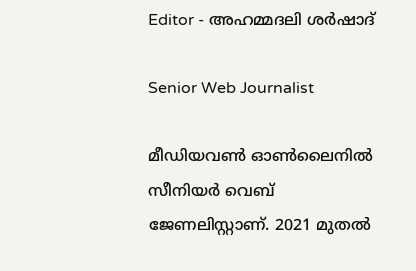Editor - അഹമ്മദലി ശര്‍ഷാദ്

Senior Web Journalist

മീഡിയവൺ ഓൺലൈനിൽ സീനിയർ വെബ് ജേണലിസ്റ്റാണ്. 2021 മുതൽ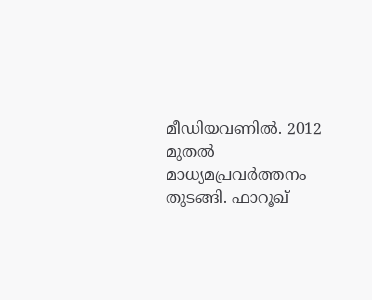മീഡിയവണിൽ. 2012 മുതൽ മാധ്യമപ്രവർത്തനം തുടങ്ങി. ഫാറൂഖ്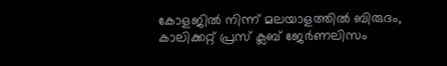കോളജിൽ നിന്ന് മലയാളത്തിൽ ബിരുദം, കാലിക്കറ്റ് പ്രസ് ക്ലബ് ജേർണലിസം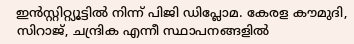ഇൻസ്റ്റിറ്റ്യൂട്ടിൽ നിന്ന് പിജി ഡിപ്ലോമ. കേരള കൗമുദി, സിറാജ്, ചന്ദ്രിക എന്നീ സ്ഥാപനങ്ങളിൽ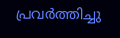പ്രവർത്തിച്ചു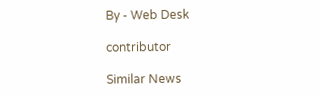By - Web Desk

contributor

Similar News